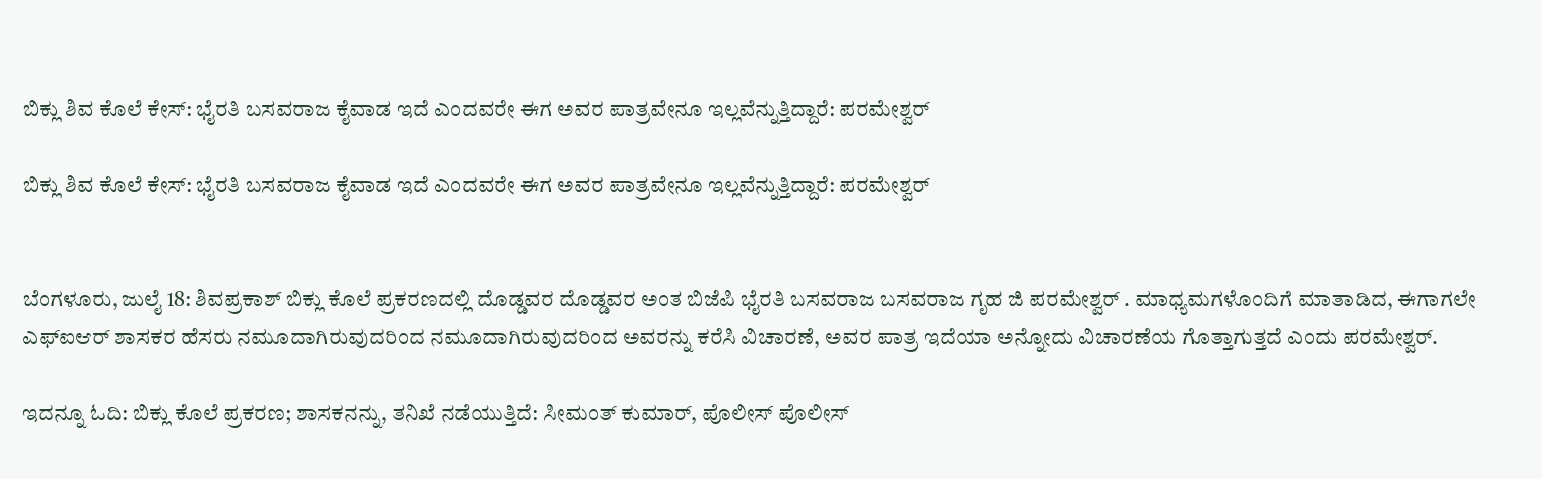ಬಿಕ್ಲು ಶಿವ ಕೊಲೆ ಕೇಸ್: ಭೈರತಿ ಬಸವರಾಜ ಕೈವಾಡ ಇದೆ ಎಂದವರೇ ಈಗ ಅವರ ಪಾತ್ರವೇನೂ ಇಲ್ಲವೆನ್ನುತ್ತಿದ್ದಾರೆ: ಪರಮೇಶ್ವರ್

ಬಿಕ್ಲು ಶಿವ ಕೊಲೆ ಕೇಸ್: ಭೈರತಿ ಬಸವರಾಜ ಕೈವಾಡ ಇದೆ ಎಂದವರೇ ಈಗ ಅವರ ಪಾತ್ರವೇನೂ ಇಲ್ಲವೆನ್ನುತ್ತಿದ್ದಾರೆ: ಪರಮೇಶ್ವರ್


ಬೆಂಗಳೂರು, ಜುಲೈ 18: ಶಿವಪ್ರಕಾಶ್ ಬಿಕ್ಲು ಕೊಲೆ ಪ್ರಕರಣದಲ್ಲಿ ದೊಡ್ಡವರ ದೊಡ್ಡವರ ಅಂತ ಬಿಜೆಪಿ ಭೈರತಿ ಬಸವರಾಜ ಬಸವರಾಜ ಗೃಹ ಜಿ ಪರಮೇಶ್ವರ್ . ಮಾಧ್ಯಮಗಳೊಂದಿಗೆ ಮಾತಾಡಿದ, ಈಗಾಗಲೇ ಎಫ್ಐಆರ್ ಶಾಸಕರ ಹೆಸರು ನಮೂದಾಗಿರುವುದರಿಂದ ನಮೂದಾಗಿರುವುದರಿಂದ ಅವರನ್ನು ಕರೆಸಿ ವಿಚಾರಣೆ, ಅವರ ಪಾತ್ರ ಇದೆಯಾ ಅನ್ನೋದು ವಿಚಾರಣೆಯ ಗೊತ್ತಾಗುತ್ತದೆ ಎಂದು ಪರಮೇಶ್ವರ್.

ಇದನ್ನೂ ಓದಿ: ಬಿಕ್ಲು ಕೊಲೆ ಪ್ರಕರಣ; ಶಾಸಕನನ್ನು, ತನಿಖೆ ನಡೆಯುತ್ತಿದೆ: ಸೀಮಂತ್ ಕುಮಾರ್, ಪೊಲೀಸ್ ಪೊಲೀಸ್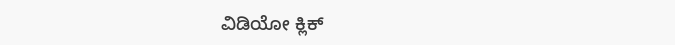ವಿಡಿಯೋ ಕ್ಲಿಕ್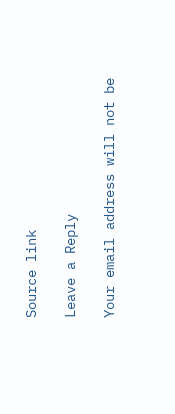Source link

Leave a Reply

Your email address will not be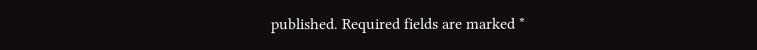published. Required fields are marked *